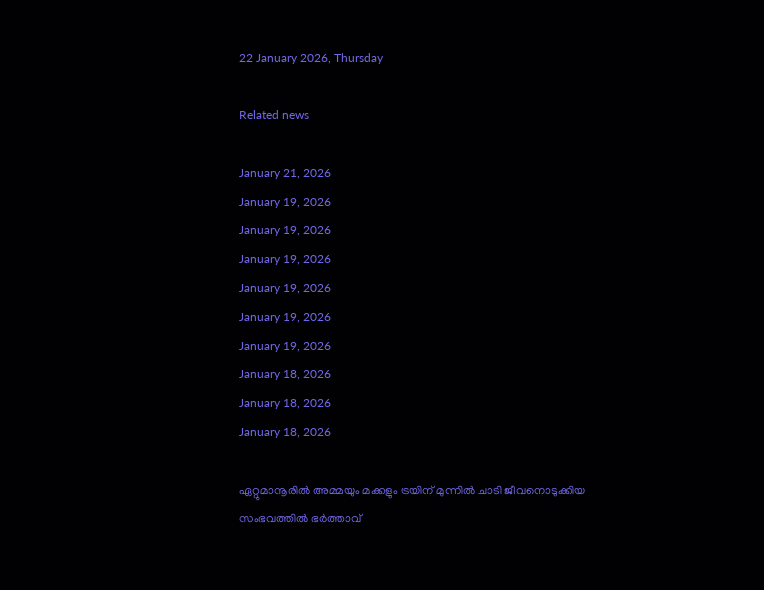22 January 2026, Thursday

Related news

January 21, 2026
January 19, 2026
January 19, 2026
January 19, 2026
January 19, 2026
January 19, 2026
January 19, 2026
January 18, 2026
January 18, 2026
January 18, 2026

ഏറ്റുമാനൂരിൽ അമ്മയും മക്കളും ട്രയിന് മുന്നിൽ ചാടി ജീവനൊടുക്കിയ സംഭവത്തിൽ ഭർത്താവ്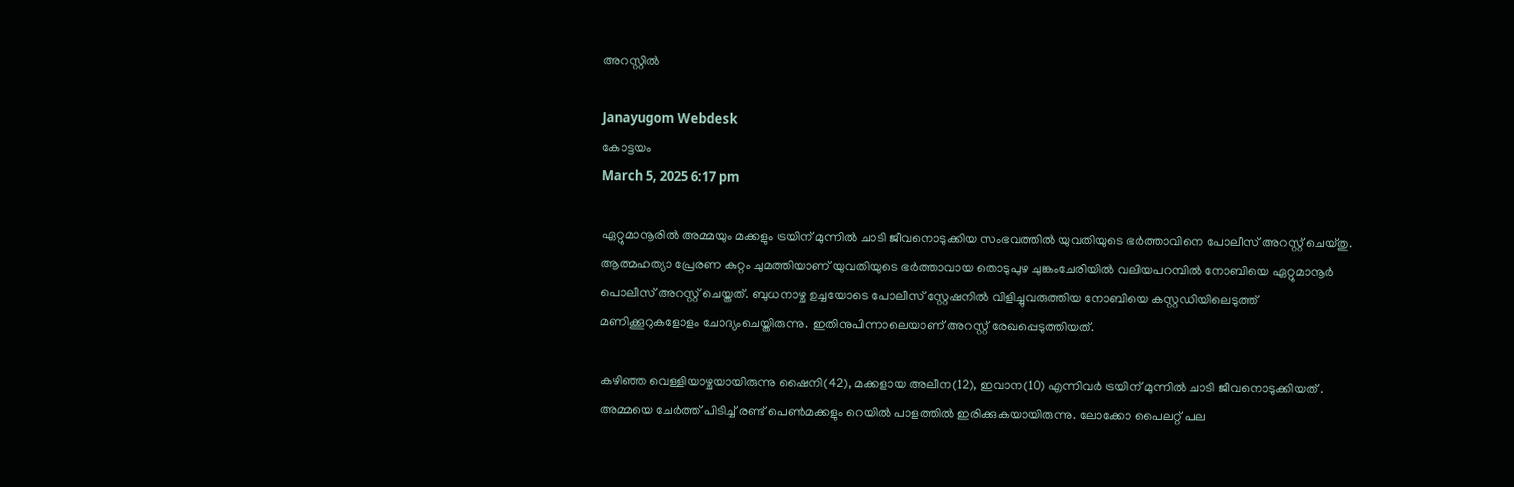അറസ്റ്റിൽ

Janayugom Webdesk
കോട്ടയം
March 5, 2025 6:17 pm

ഏറ്റുമാനൂരില്‍ അമ്മയും മക്കളും ട്രയിന് മുന്നില്‍ ചാടി ജീവനൊടുക്കിയ സംഭവത്തില്‍ യുവതിയുടെ ഭര്‍ത്താവിനെ പോലീസ് അറസ്റ്റ് ചെയ്തു. ആത്മഹത്യാ പ്രേരണ കുറ്റം ചുമത്തിയാണ് യുവതിയുടെ ഭർത്താവായ തൊടുപുഴ ചുങ്കംചേരിയില്‍ വലിയപറമ്പില്‍ നോബിയെ ഏറ്റുമാനൂർ പൊലീസ് അറസ്റ്റ് ചെയ്തത്. ബുധനാഴ്ച ഉച്ചയോടെ പോലീസ് സ്റ്റേഷനിൽ വിളിച്ചുവരുത്തിയ നോബിയെ കസ്റ്റഡിയിലെടുത്ത് മണിക്കൂറുകളോളം ചോദ്യംചെയ്തിരുന്നു. ഇതിനുപിന്നാലെയാണ് അറസ്റ്റ് രേഖപ്പെടുത്തിയത്.

കഴിഞ്ഞ വെള്ളിയാഴ്ചയായിരുന്നു ഷൈനി(42), മക്കളായ അലീന(12), ഇവാന(10) എന്നിവർ ട്രയിന് മുന്നിൽ ചാടി ജീവനൊടുക്കിയത് . അമ്മയെ ചേർത്ത് പിടിച്ച് രണ്ട് പെൺമക്കളും റെയിൽ പാളത്തിൽ ഇരിക്കുകയായിരുന്നു. ലോക്കോ പൈലറ്റ് പല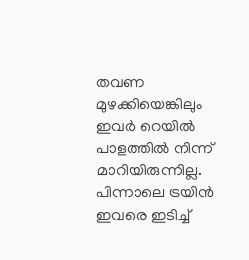തവണ മുഴക്കിയെങ്കിലും ഇവർ റെയിൽ പാളത്തിൽ നിന്ന് മാറിയിരുന്നില്ല. പിന്നാലെ ട്രയിൻ ഇവരെ ഇടിച്ച്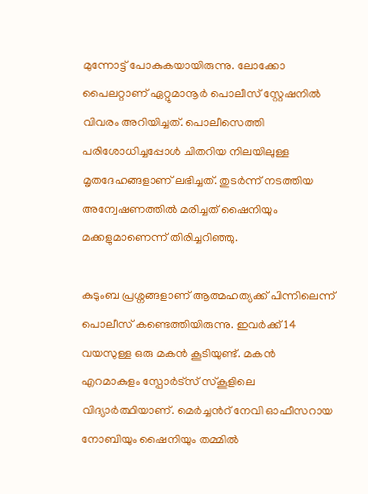മുന്നോട്ട് പോകുകയായിരുന്നു. ലോക്കോ പൈലറ്റാണ് ഏറ്റുമാനൂർ പൊലീസ് സ്റ്റേഷനിൽ വിവരം അറിയിച്ചത്. പൊലീസെത്തി പരിശോധിച്ചപ്പോൾ ചിതറിയ നിലയിലുള്ള മൃതദേഹങ്ങളാണ് ലഭിച്ചത്. തുടർന്ന് നടത്തിയ അന്വേഷണത്തില്‍ മരിച്ചത് ഷൈനിയും മക്കളുമാണെന്ന് തിരിച്ചറിഞ്ഞു.

കുടുംബ പ്രശ്നങ്ങളാണ് ആത്മഹത്യക്ക് പിന്നിലെന്ന് പൊലീസ് കണ്ടെത്തിയിരുന്നു. ഇവർക്ക് 14 വയസുള്ള ഒരു മകൻ കൂടിയുണ്ട്. മകൻ എറമാകുളം സ്പോർട്സ് സ്കൂളിലെ വിദ്യാർത്ഥിയാണ്. മെർച്ചൻറ് നേവി ഓഫീസറായ നോബിയും ഷൈനിയും തമ്മിൽ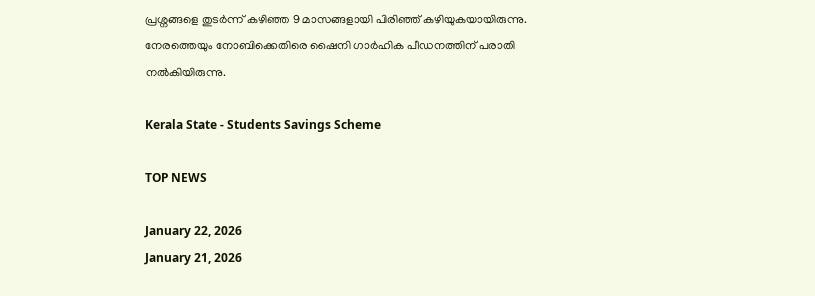പ്രശ്നങ്ങളെ തുടർന്ന് കഴിഞ്ഞ 9 മാസങ്ങളായി പിരിഞ്ഞ് കഴിയുകയായിരുന്നു. നേരത്തെയും നോബിക്കെതിരെ ഷൈനി ഗാർഹിക പീഡനത്തിന് പരാതി നൽകിയിരുന്നു.

Kerala State - Students Savings Scheme

TOP NEWS

January 22, 2026
January 21, 2026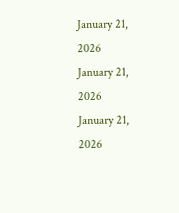January 21, 2026
January 21, 2026
January 21, 2026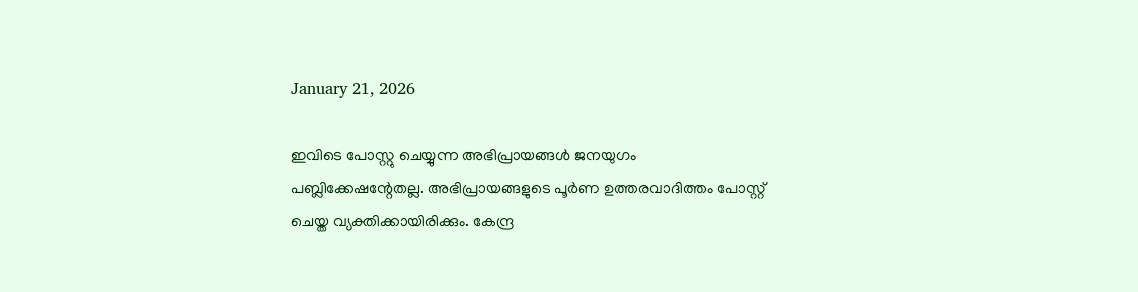January 21, 2026

ഇവിടെ പോസ്റ്റു ചെയ്യുന്ന അഭിപ്രായങ്ങള്‍ ജനയുഗം പബ്ലിക്കേഷന്റേതല്ല. അഭിപ്രായങ്ങളുടെ പൂര്‍ണ ഉത്തരവാദിത്തം പോസ്റ്റ് ചെയ്ത വ്യക്തിക്കായിരിക്കും. കേന്ദ്ര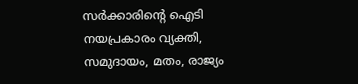സര്‍ക്കാരിന്റെ ഐടി നയപ്രകാരം വ്യക്തി, സമുദായം, മതം, രാജ്യം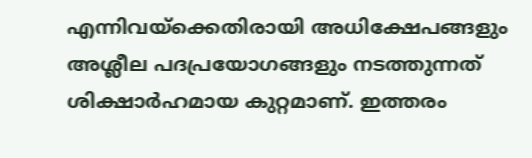എന്നിവയ്‌ക്കെതിരായി അധിക്ഷേപങ്ങളും അശ്ലീല പദപ്രയോഗങ്ങളും നടത്തുന്നത് ശിക്ഷാര്‍ഹമായ കുറ്റമാണ്. ഇത്തരം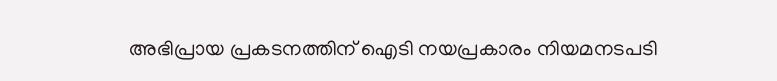അഭിപ്രായ പ്രകടനത്തിന് ഐടി നയപ്രകാരം നിയമനടപടി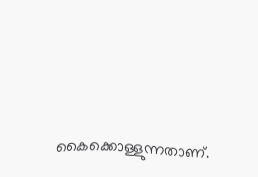കൈക്കൊള്ളുന്നതാണ്.